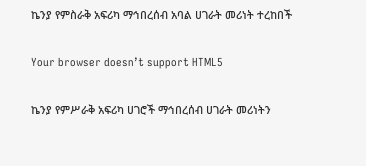ኬንያ የምስራቅ አፍሪካ ማኅበረሰብ አባል ሀገራት መሪነት ተረከበች

Your browser doesn’t support HTML5

ኬንያ የምሥራቅ አፍሪካ ሀገሮች ማኅበረሰብ ሀገራት መሪነትን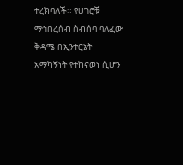ተረክባለች። የሀገሮቹ ማኅበረሰብ ስብሰባ ባለፈው ቅዳሜ በኢንተርኔት አማካኝነት የተከናወነ ሲሆን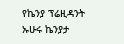የኬንያ ፕሬዚዳንት ኡሁሩ ኬንያታ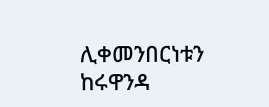ሊቀመንበርነቱን ከሩዋንዳ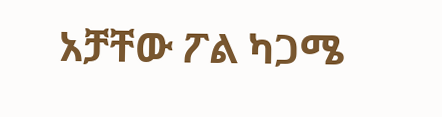አቻቸው ፖል ካጋሜ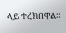ላይ ተረክበዋል።